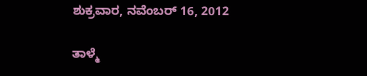ಶುಕ್ರವಾರ, ನವೆಂಬರ್ 16, 2012

ತಾಳ್ಮೆ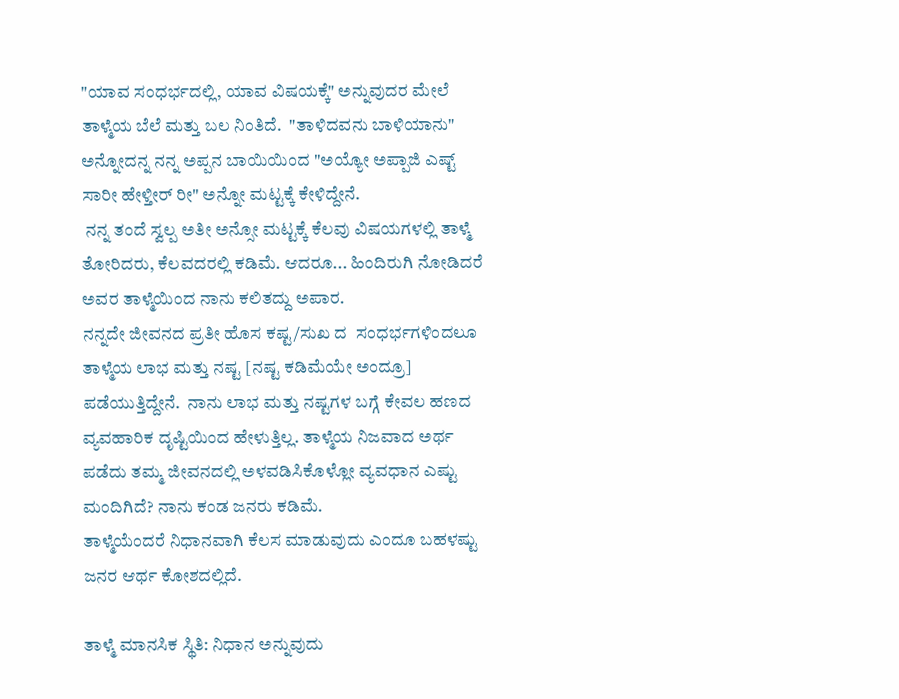"ಯಾವ ಸಂಧರ್ಭದಲ್ಲಿ, ಯಾವ ವಿಷಯಕ್ಕೆ" ಅನ್ನುವುದರ ಮೇಲೆ ತಾಳ್ಮೆಯ ಬೆಲೆ ಮತ್ತು ಬಲ ನಿಂತಿದೆ.  "ತಾಳಿದವನು ಬಾಳಿಯಾನು" ಅನ್ನೋದನ್ನ ನನ್ನ ಅಪ್ಪನ ಬಾಯಿಯಿಂದ "ಅಯ್ಯೋ ಅಪ್ಪಾಜಿ ಎಷ್ಟ್ ಸಾರೀ ಹೇಳ್ತೀರ್ ರೀ" ಅನ್ನೋ ಮಟ್ಟಕ್ಕೆ ಕೇಳಿದ್ದೇನೆ.
 ನನ್ನ ತಂದೆ ಸ್ವಲ್ಪ ಅತೀ ಅನ್ಸೋ ಮಟ್ಟಕ್ಕೆ ಕೆಲವು ವಿಷಯಗಳಲ್ಲಿ ತಾಳ್ಮೆ ತೋರಿದರು, ಕೆಲವದರಲ್ಲಿ ಕಡಿಮೆ. ಆದರೂ... ಹಿಂದಿರುಗಿ ನೋಡಿದರೆ ಅವರ ತಾಳ್ಮೆಯಿಂದ ನಾನು ಕಲಿತದ್ದು ಅಪಾರ.
ನನ್ನದೇ ಜೀವನದ ಪ್ರತೀ ಹೊಸ ಕಷ್ಟ/ಸುಖ ದ  ಸಂಧರ್ಭಗಳಿಂದಲೂ ತಾಳ್ಮೆಯ ಲಾಭ ಮತ್ತು ನಷ್ಟ [ನಷ್ಟ ಕಡಿಮೆಯೇ ಅಂದ್ರೂ] ಪಡೆಯುತ್ತಿದ್ದೇನೆ.  ನಾನು ಲಾಭ ಮತ್ತು ನಷ್ಟಗಳ ಬಗ್ಗೆ ಕೇವಲ ಹಣದ ವ್ಯವಹಾರಿಕ ದೃಷ್ಟಿಯಿಂದ ಹೇಳುತ್ತಿಲ್ಲ. ತಾಳ್ಮೆಯ ನಿಜವಾದ ಅರ್ಥ ಪಡೆದು ತಮ್ಮ ಜೀವನದಲ್ಲಿ ಅಳವಡಿಸಿಕೊಳ್ಲೋ ವ್ಯವಧಾನ ಎಷ್ಟು ಮಂದಿಗಿದೆ? ನಾನು ಕಂಡ ಜನರು ಕಡಿಮೆ.
ತಾಳ್ಮೆಯೆಂದರೆ ನಿಧಾನವಾಗಿ ಕೆಲಸ ಮಾಡುವುದು ಎಂದೂ ಬಹಳಷ್ಟು ಜನರ ಆರ್ಥ ಕೋಶದಲ್ಲಿದೆ.

ತಾಳ್ಮೆ ಮಾನಸಿಕ ಸ್ಥಿತಿ: ನಿಧಾನ ಅನ್ನುವುದು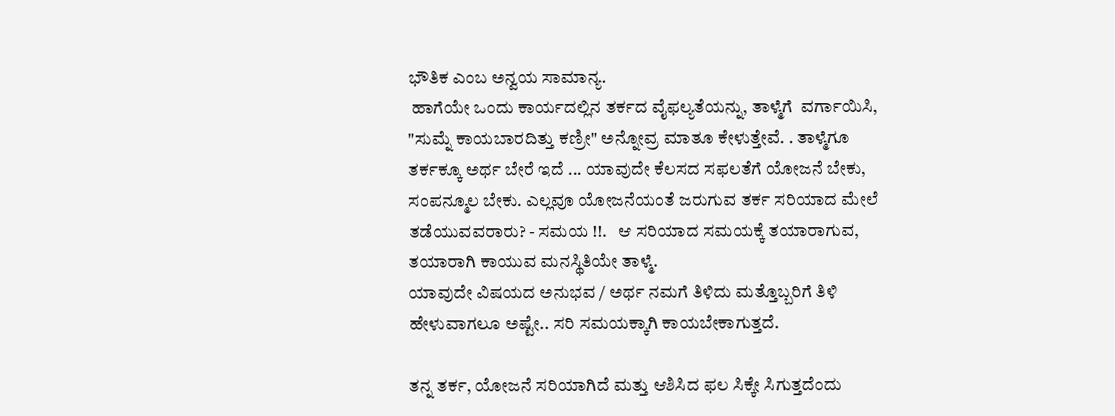ಭೌತಿಕ ಎಂಬ ಅನ್ವಯ ಸಾಮಾನ್ಯ.
 ಹಾಗೆಯೇ ಒಂದು ಕಾರ್ಯದಲ್ಲಿನ ತರ್ಕದ ವೈಫಲ್ಯತೆಯನ್ನು, ತಾಳ್ಮೆಗೆ  ವರ್ಗಾಯಿಸಿ, "ಸುಮ್ನೆ ಕಾಯಬಾರದಿತ್ತು ಕಣ್ರೀ" ಅನ್ನೋವ್ರ ಮಾತೂ ಕೇಳುತ್ತೇವೆ. . ತಾಳ್ಮೆಗೂ ತರ್ಕಕ್ಕೂ ಅರ್ಥ ಬೇರೆ ಇದೆ ... ಯಾವುದೇ ಕೆಲಸದ ಸಫಲತೆಗೆ ಯೋಜನೆ ಬೇಕು, ಸಂಪನ್ಮೂಲ ಬೇಕು. ಎಲ್ಲವೂ ಯೋಜನೆಯಂತೆ ಜರುಗುವ ತರ್ಕ ಸರಿಯಾದ ಮೇಲೆ ತಡೆಯುವವರಾರು? - ಸಮಯ !!.   ಆ ಸರಿಯಾದ ಸಮಯಕ್ಕೆ ತಯಾರಾಗುವ, ತಯಾರಾಗಿ ಕಾಯುವ ಮನಸ್ಥಿತಿಯೇ ತಾಳ್ಮೆ.
ಯಾವುದೇ ವಿಷಯದ ಅನುಭವ / ಅರ್ಥ ನಮಗೆ ತಿಳಿದು ಮತ್ತೊಬ್ಬರಿಗೆ ತಿಳಿ ಹೇಳುವಾಗಲೂ ಅಷ್ಟೇ.. ಸರಿ ಸಮಯಕ್ಕಾಗಿ ಕಾಯಬೇಕಾಗುತ್ತದೆ.

ತನ್ನ ತರ್ಕ, ಯೋಜನೆ ಸರಿಯಾಗಿದೆ ಮತ್ತು ಆಶಿಸಿದ ಫಲ ಸಿಕ್ಕೇ ಸಿಗುತ್ತದೆಂದು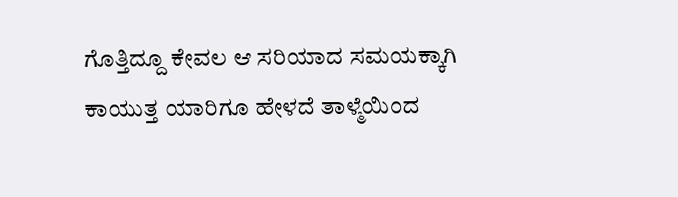ಗೊತ್ತಿದ್ದೂ ಕೇವಲ ಆ ಸರಿಯಾದ ಸಮಯಕ್ಕಾಗಿ ಕಾಯುತ್ತ ಯಾರಿಗೂ ಹೇಳದೆ ತಾಳ್ಮೆಯಿಂದ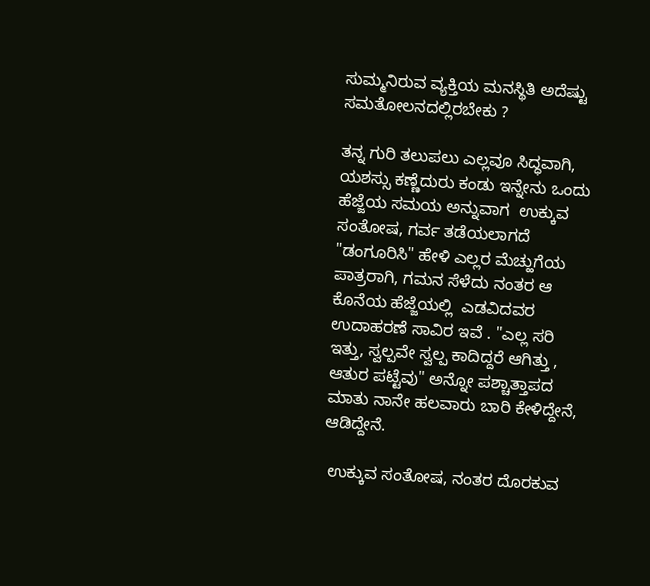ಸುಮ್ಮನಿರುವ ವ್ಯಕ್ತಿಯ ಮನಸ್ಥಿತಿ ಅದೆಷ್ಟು ಸಮತೋಲನದಲ್ಲಿರಬೇಕು ?

ತನ್ನ ಗುರಿ ತಲುಪಲು ಎಲ್ಲವೂ ಸಿದ್ಧವಾಗಿ, ಯಶಸ್ಸು ಕಣ್ಣೆದುರು ಕಂಡು ಇನ್ನೇನು ಒಂದು ಹೆಜ್ಜೆಯ ಸಮಯ ಅನ್ನುವಾಗ  ಉಕ್ಕುವ ಸಂತೋಷ, ಗರ್ವ ತಡೆಯಲಾಗದೆ "ಡಂಗೂರಿಸಿ" ಹೇಳಿ ಎಲ್ಲರ ಮೆಚ್ಹುಗೆಯ ಪಾತ್ರರಾಗಿ, ಗಮನ ಸೆಳೆದು ನಂತರ ಆ ಕೊನೆಯ ಹೆಜ್ಜೆಯಲ್ಲಿ  ಎಡವಿದವರ ಉದಾಹರಣೆ ಸಾವಿರ ಇವೆ . "ಎಲ್ಲ ಸರಿ ಇತ್ತು, ಸ್ವಲ್ಪವೇ ಸ್ವಲ್ಪ ಕಾದಿದ್ದರೆ ಆಗಿತ್ತು , ಆತುರ ಪಟ್ಟೆವು" ಅನ್ನೋ ಪಶ್ಚಾತ್ತಾಪದ ಮಾತು ನಾನೇ ಹಲವಾರು ಬಾರಿ ಕೇಳಿದ್ದೇನೆ, ಆಡಿದ್ದೇನೆ.

 ಉಕ್ಕುವ ಸಂತೋಷ, ನಂತರ ದೊರಕುವ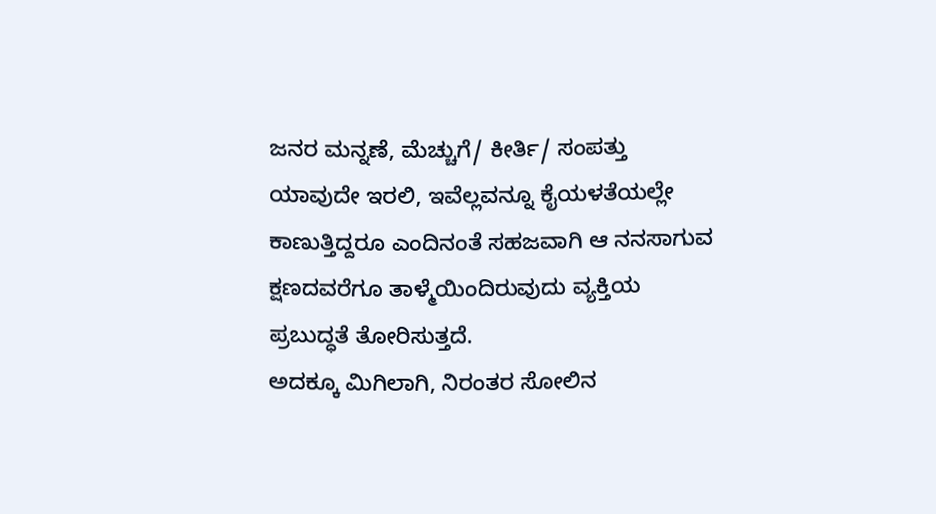ಜನರ ಮನ್ನಣೆ, ಮೆಚ್ಚುಗೆ/ ಕೀರ್ತಿ/ ಸಂಪತ್ತು ಯಾವುದೇ ಇರಲಿ, ಇವೆಲ್ಲವನ್ನೂ ಕೈಯಳತೆಯಲ್ಲೇ ಕಾಣುತ್ತಿದ್ದರೂ ಎಂದಿನಂತೆ ಸಹಜವಾಗಿ ಆ ನನಸಾಗುವ ಕ್ಷಣದವರೆಗೂ ತಾಳ್ಮೆಯಿಂದಿರುವುದು ವ್ಯಕ್ತಿಯ ಪ್ರಬುದ್ಧತೆ ತೋರಿಸುತ್ತದೆ.
ಅದಕ್ಕೂ ಮಿಗಿಲಾಗಿ, ನಿರಂತರ ಸೋಲಿನ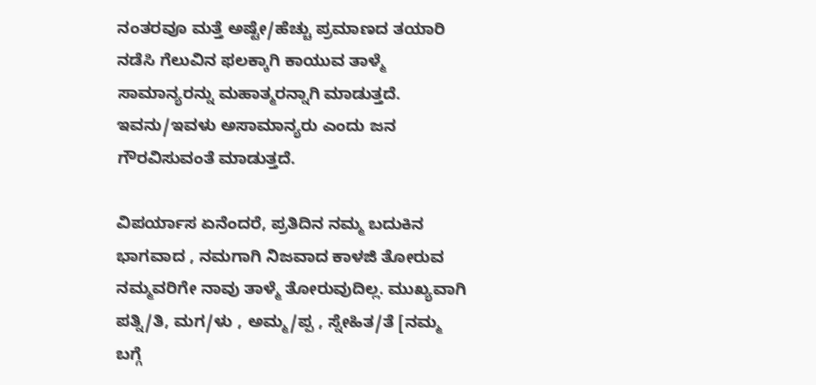ನಂತರವೂ ಮತ್ತೆ ಅಷ್ಟೇ/ಹೆಚ್ಚು ಪ್ರಮಾಣದ ತಯಾರಿ ನಡೆಸಿ ಗೆಲುವಿನ ಫಲಕ್ಕಾಗಿ ಕಾಯುವ ತಾಳ್ಮೆ ಸಾಮಾನ್ಯರನ್ನು ಮಹಾತ್ಮರನ್ನಾಗಿ ಮಾಡುತ್ತದೆ. ಇವನು/ಇವಳು ಅಸಾಮಾನ್ಯರು ಎಂದು ಜನ ಗೌರವಿಸುವಂತೆ ಮಾಡುತ್ತದೆ.

ವಿಪರ್ಯಾಸ ಏನೆಂದರೆ, ಪ್ರತಿದಿನ ನಮ್ಮ ಬದುಕಿನ ಭಾಗವಾದ , ನಮಗಾಗಿ ನಿಜವಾದ ಕಾಳಜಿ ತೋರುವ ನಮ್ಮವರಿಗೇ ನಾವು ತಾಳ್ಮೆ ತೋರುವುದಿಲ್ಲ. ಮುಖ್ಯವಾಗಿ ಪತ್ನಿ/ತಿ, ಮಗ/ಳು , ಅಮ್ಮ/ಪ್ಪ , ಸ್ನೇಹಿತ/ತೆ [ನಮ್ಮ ಬಗ್ಗೆ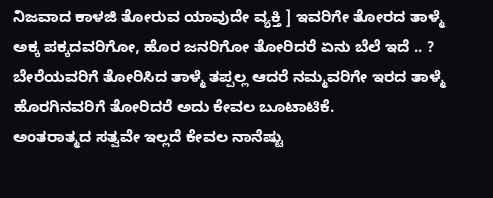ನಿಜವಾದ ಕಾಳಜಿ ತೋರುವ ಯಾವುದೇ ವ್ಯಕ್ತಿ ] ಇವರಿಗೇ ತೋರದ ತಾಳ್ಮೆ ಅಕ್ಕ ಪಕ್ಕದವರಿಗೋ, ಹೊರ ಜನರಿಗೋ ತೋರಿದರೆ ಏನು ಬೆಲೆ ಇದೆ .. ?  ಬೇರೆಯವರಿಗೆ ತೋರಿಸಿದ ತಾಳ್ಮೆ ತಪ್ಪಲ್ಲ ಆದರೆ ನಮ್ಮವರಿಗೇ ಇರದ ತಾಳ್ಮೆ ಹೊರಗಿನವರಿಗೆ ತೋರಿದರೆ ಅದು ಕೇವಲ ಬೂಟಾಟಿಕೆ.
ಅಂತರಾತ್ಮದ ಸತ್ವವೇ ಇಲ್ಲದೆ ಕೇವಲ ನಾನೆಷ್ಟು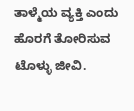ತಾಳ್ಮೆಯ ವ್ಯಕ್ತಿ ಎಂದು ಹೊರಗೆ ತೋರಿಸುವ ಟೊಳ್ಳು ಜೀವಿ.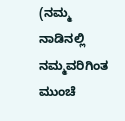(ನಮ್ಮ ನಾಡಿನಲ್ಲಿ ನಮ್ಮವರಿಗಿಂತ ಮುಂಚೆ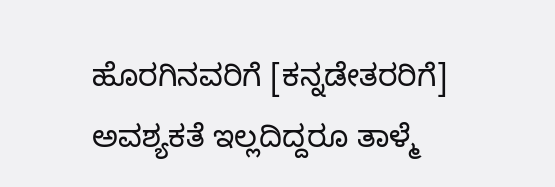ಹೊರಗಿನವರಿಗೆ [ಕನ್ನಡೇತರರಿಗೆ] ಅವಶ್ಯಕತೆ ಇಲ್ಲದಿದ್ದರೂ ತಾಳ್ಮೆ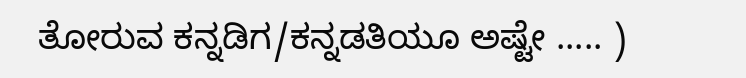ತೋರುವ ಕನ್ನಡಿಗ/ಕನ್ನಡತಿಯೂ ಅಷ್ಟೇ ..... )